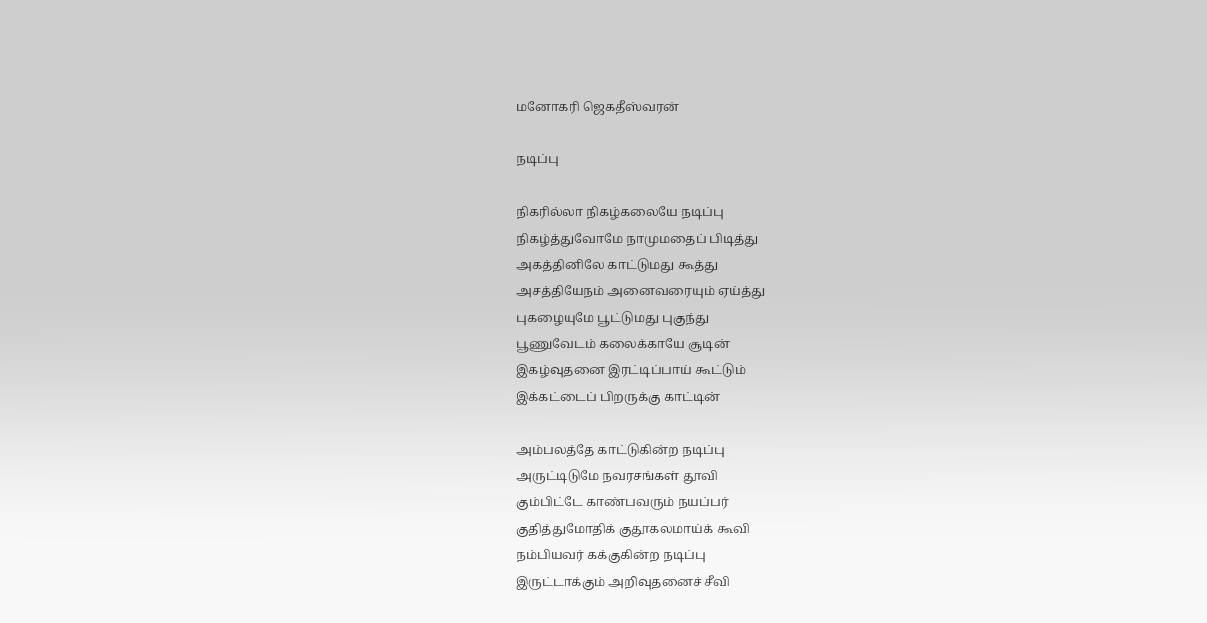மனோகரி ஜெகதீஸ்வரன்

நடிப்பு

நிகரில்லா நிகழ்கலையே நடிப்பு
நிகழ்த்துவோமே நாமுமதைப் பிடித்து
அகத்தினிலே காட்டுமது கூத்து
அசத்தியேநம் அனைவரையும் ஏய்த்து
புகழையுமே பூட்டுமது புகுந்து
பூணுவேடம் கலைக்காயே சூடின்
இகழ்வுதனை இரட்டிப்பாய் கூட்டும்
இக்கட்டைப் பிறருக்கு காட்டின்

அம்பலத்தே காட்டுகின்ற நடிப்பு
அருட்டிடுமே நவரசங்கள் தூவி
கும்பிட்டே காண்பவரும் நயப்பர்
குதித்துமோதிக் குதூகலமாய்க் கூவி
நம்பியவர் கக்குகின்ற நடிப்பு
இருட்டாக்கும் அறிவுதனைச் சீவி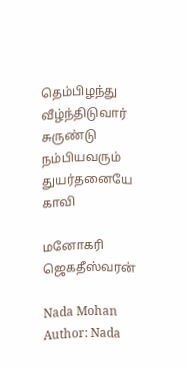தெம்பிழந்து வீழ்ந்திடுவார் சுருண்டு
நம்பியவரும் துயர்தனையே காவி

மனோகரி ஜெகதீஸ்வரன்

Nada Mohan
Author: Nada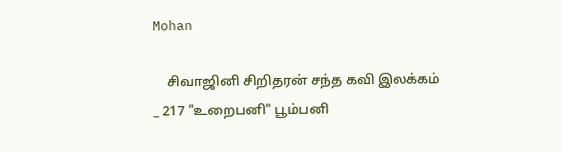Mohan

    சிவாஜினி சிறிதரன் சந்த கவி இலக்கம் _ 217 "உறைபனி" பூம்பனி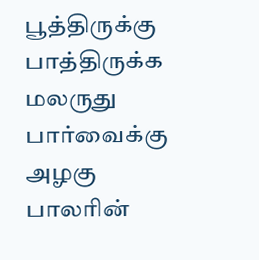பூத்திருக்கு பாத்திருக்க மலருது பார்வைக்கு அழகு பாலரின்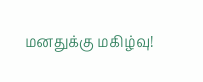மனதுக்கு மகிழ்வு!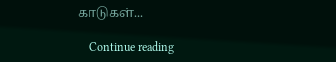காடுகள்...

    Continue reading